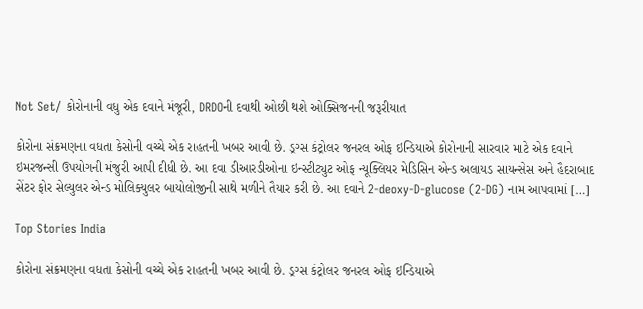Not Set/ કોરોનાની વધુ એક દવાને મંજૂરી, DRDOની દવાથી ઓછી થશે ઓક્સિજનની જરૂરીયાત

કોરોના સંક્રમણના વધતા કેસોની વચ્ચે એક રાહતની ખબર આવી છે. ડ્રગ્સ કંટ્રોલર જનરલ ઓફ ઇન્ડિયાએ કોરોનાની સારવાર માટે એક દવાને ઇમરજન્સી ઉપયોગની મંજુરી આપી દીધી છે. આ દવા ડીઆરડીઓના ઇન્સ્ટીટ્યુટ ઓફ ન્યૂક્લિયર મેડિસિન એન્ડ અલાયડ સાયન્સેસ અને હૈદરાબાદ સેંટર ફોર સેલ્યુલર એન્ડ મોલિક્યુલર બાયોલોજીની સાથે મળીને તૈયાર કરી છે. આ દવાને 2-deoxy-D-glucose (2-DG) નામ આપવામાં […]

Top Stories India

કોરોના સંક્રમણના વધતા કેસોની વચ્ચે એક રાહતની ખબર આવી છે. ડ્રગ્સ કંટ્રોલર જનરલ ઓફ ઇન્ડિયાએ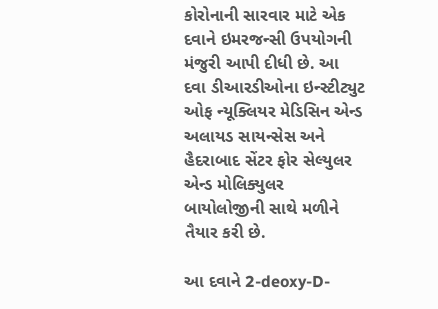કોરોનાની સારવાર માટે એક દવાને ઇમરજન્સી ઉપયોગની મંજુરી આપી દીધી છે. આ દવા ડીઆરડીઓના ઇન્સ્ટીટ્યુટ ઓફ ન્યૂક્લિયર મેડિસિન એન્ડ અલાયડ સાયન્સેસ અને હૈદરાબાદ સેંટર ફોર સેલ્યુલર એન્ડ મોલિક્યુલર બાયોલોજીની સાથે મળીને તૈયાર કરી છે.

આ દવાને 2-deoxy-D-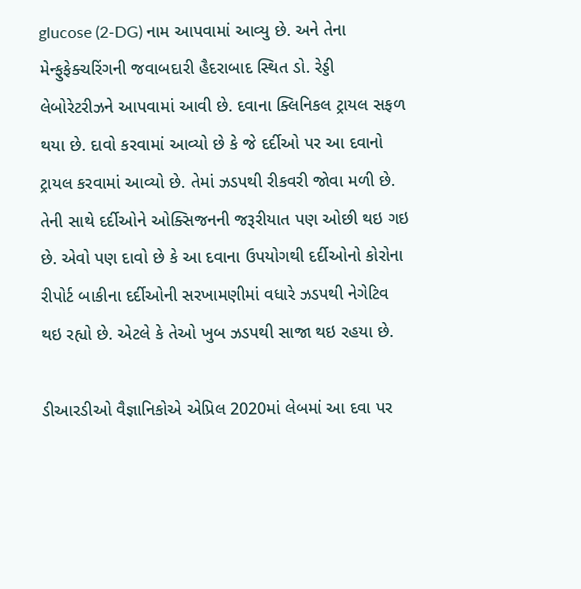glucose (2-DG) નામ આપવામાં આવ્યુ છે. અને તેના મેન્ફુફેક્ચરિંગની જવાબદારી હૈદરાબાદ સ્થિત ડો. રેડ્ડી લેબોરેટરીઝને આપવામાં આવી છે. દવાના ક્લિનિકલ ટ્રાયલ સફળ થયા છે. દાવો કરવામાં આવ્યો છે કે જે દર્દીઓ પર આ દવાનો ટ્રાયલ કરવામાં આવ્યો છે. તેમાં ઝડપથી રીકવરી જોવા મળી છે. તેની સાથે દર્દીઓને ઓક્સિજનની જરૂરીયાત પણ ઓછી થઇ ગઇ છે. એવો પણ દાવો છે કે આ દવાના ઉપયોગથી દર્દીઓનો કોરોના રીપોર્ટ બાકીના દર્દીઓની સરખામણીમાં વધારે ઝડપથી નેગેટિવ થઇ રહ્યો છે. એટલે કે તેઓ ખુબ ઝડપથી સાજા થઇ રહયા છે.

ડીઆરડીઓ વૈજ્ઞાનિકોએ એપ્રિલ 2020માં લેબમાં આ દવા પર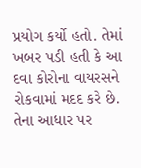પ્રયોગ કર્યો હતો. તેમાં ખબર પડી હતી કે આ દવા કોરોના વાયરસને રોકવામાં મદદ કરે છે. તેના આધાર પર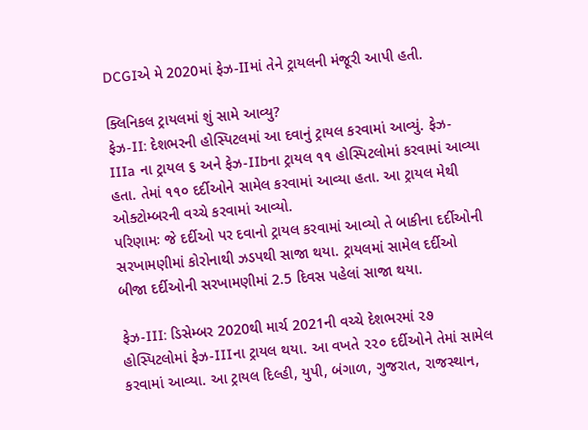DCGIએ મે 2020માં ફેઝ-IIમાં તેને ટ્રાયલની મંજૂરી આપી હતી.

ક્લિનિકલ ટ્રાયલમાં શું સામે આવ્યુ?
ફેઝ-II: દેશભરની હોસ્પિટલમાં આ દવાનું ટ્રાયલ કરવામાં આવ્યું. ફેઝ-IIIa ના ટ્રાયલ ૬ અને ફેઝ-IIbના ટ્રાયલ ૧૧ હોસ્પિટલોમાં કરવામાં આવ્યા હતા. તેમાં ૧૧૦ દર્દીઓને સામેલ કરવામાં આવ્યા હતા. આ ટ્રાયલ મેથી ઓક્ટોમ્બરની વચ્ચે કરવામાં આવ્યો.
પરિણામઃ જે દર્દીઓ પર દવાનો ટ્રાયલ કરવામાં આવ્યો તે બાકીના દર્દીઓની સરખામણીમાં કોરોનાથી ઝડપથી સાજા થયા. ટ્રાયલમાં સામેલ દર્દીઓ બીજા દર્દીઓની સરખામણીમાં 2.5 દિવસ પહેલાં સાજા થયા.

ફેઝ-III: ડિસેમ્બર 2020થી માર્ચ 2021ની વચ્ચે દેશભરમાં ૨૭ હોસ્પિટલોમાં ફેઝ-IIIના ટ્રાયલ થયા. આ વખતે ૨૨૦ દર્દીઓને તેમાં સામેલ કરવામાં આવ્યા. આ ટ્રાયલ દિલ્હી, યુપી, બંગાળ, ગુજરાત, રાજસ્થાન,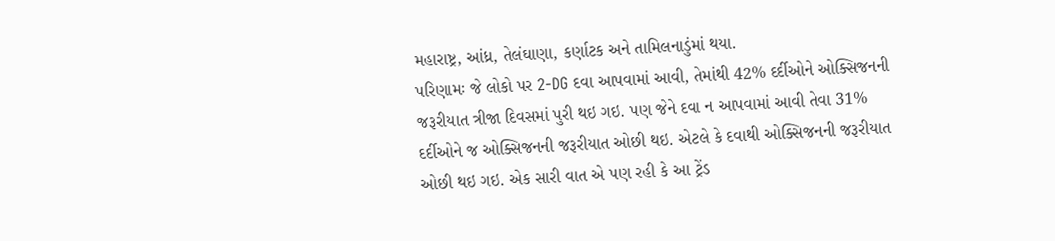મહારાષ્ટ્ર, આંધ્ર, તેલંઘાણા, કર્ણાટક અને તામિલનાડુંમાં થયા.
પરિણામઃ જે લોકો પર 2-DG દવા આપવામાં આવી, તેમાંથી 42% દર્દીઓને ઓક્સિજનની જરૂરીયાત ત્રીજા દિવસમાં પુરી થઇ ગઇ. પણ જેને દવા ન આપવામાં આવી તેવા 31% દર્દીઓને જ ઓક્સિજનની જરૂરીયાત ઓછી થઇ. એટલે કે દવાથી ઓક્સિજનની જરૂરીયાત ઓછી થઇ ગઇ. એક સારી વાત એ પણ રહી કે આ ટ્રેંડ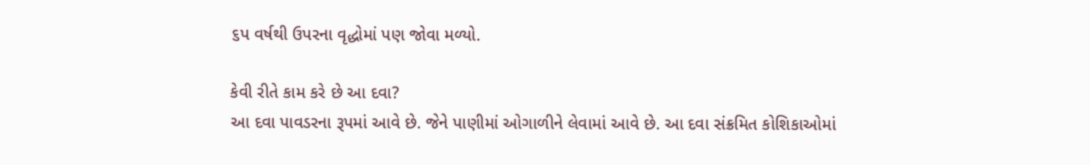૬પ વર્ષથી ઉપરના વૃદ્ધોમાં પણ જોવા મળ્યો.

કેવી રીતે કામ કરે છે આ દવા?
આ દવા પાવડરના રૂપમાં આવે છે. જેને પાણીમાં ઓગાળીને લેવામાં આવે છે. આ દવા સંક્રમિત કોશિકાઓમાં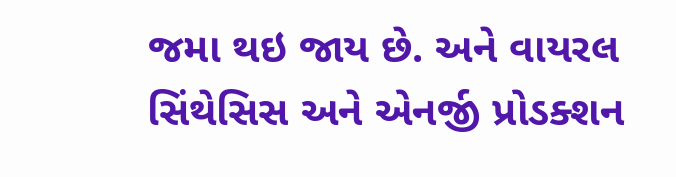જમા થઇ જાય છે. અને વાયરલ સિંથેસિસ અને એનર્જી પ્રોડક્શન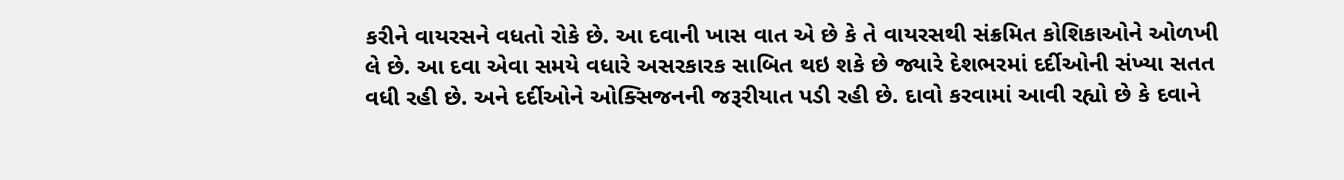કરીને વાયરસને વધતો રોકે છે. આ દવાની ખાસ વાત એ છે કે તે વાયરસથી સંક્રમિત કોશિકાઓને ઓળખી લે છે. આ દવા એવા સમયે વધારે અસરકારક સાબિત થઇ શકે છે જ્યારે દેશભરમાં દર્દીઓની સંખ્યા સતત વધી રહી છે. અને દર્દીઓને ઓક્સિજનની જરૂરીયાત પડી રહી છે. દાવો કરવામાં આવી રહ્યો છે કે દવાને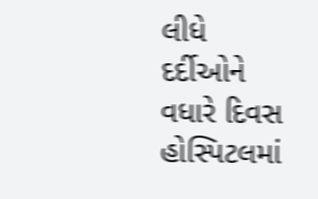લીધે દર્દીઓને વધારે દિવસ હોસ્પિટલમાં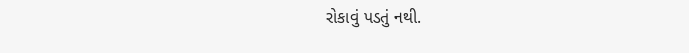રોકાવું પડતું નથી.